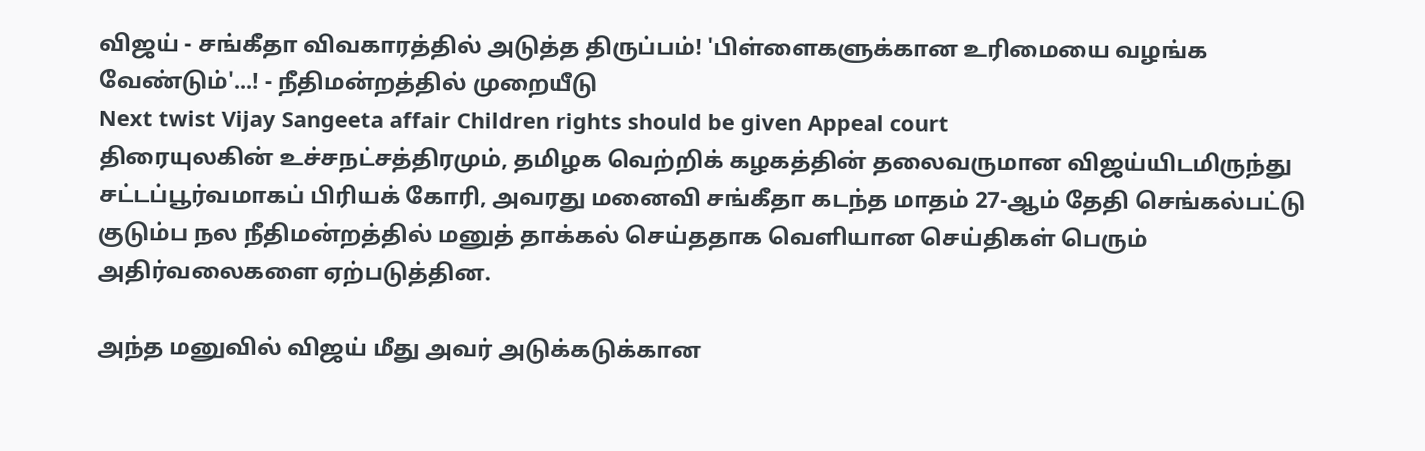விஜய் - சங்கீதா விவகாரத்தில் அடுத்த திருப்பம்! 'பிள்ளைகளுக்கான உரிமையை வழங்க வேண்டும்'...! - நீதிமன்றத்தில் முறையீடு
Next twist Vijay Sangeeta affair Children rights should be given Appeal court
திரையுலகின் உச்சநட்சத்திரமும், தமிழக வெற்றிக் கழகத்தின் தலைவருமான விஜய்யிடமிருந்து சட்டப்பூர்வமாகப் பிரியக் கோரி, அவரது மனைவி சங்கீதா கடந்த மாதம் 27-ஆம் தேதி செங்கல்பட்டு குடும்ப நல நீதிமன்றத்தில் மனுத் தாக்கல் செய்ததாக வெளியான செய்திகள் பெரும் அதிர்வலைகளை ஏற்படுத்தின.

அந்த மனுவில் விஜய் மீது அவர் அடுக்கடுக்கான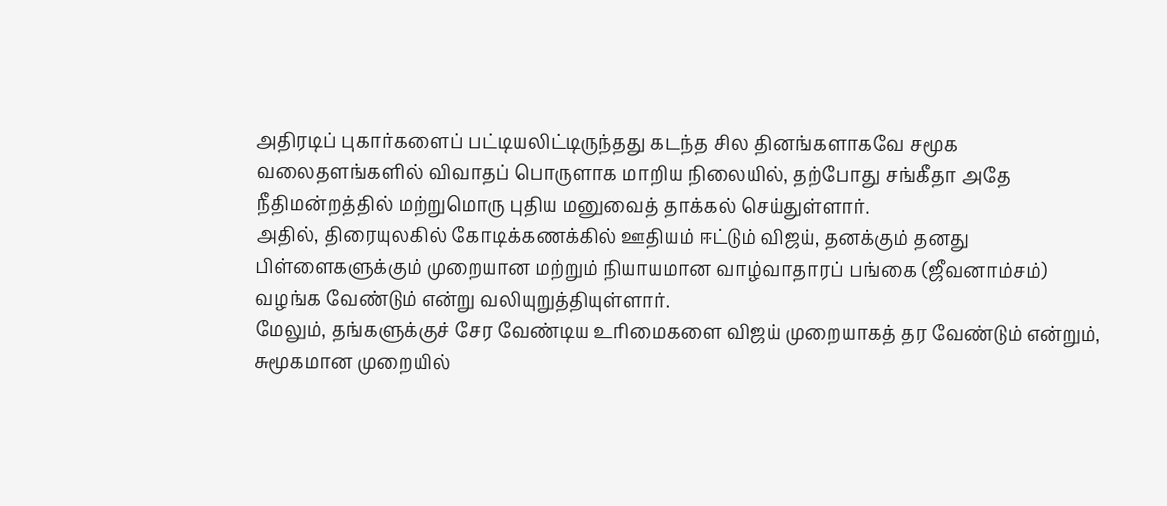அதிரடிப் புகார்களைப் பட்டியலிட்டிருந்தது கடந்த சில தினங்களாகவே சமூக வலைதளங்களில் விவாதப் பொருளாக மாறிய நிலையில், தற்போது சங்கீதா அதே நீதிமன்றத்தில் மற்றுமொரு புதிய மனுவைத் தாக்கல் செய்துள்ளார்.
அதில், திரையுலகில் கோடிக்கணக்கில் ஊதியம் ஈட்டும் விஜய், தனக்கும் தனது பிள்ளைகளுக்கும் முறையான மற்றும் நியாயமான வாழ்வாதாரப் பங்கை (ஜீவனாம்சம்) வழங்க வேண்டும் என்று வலியுறுத்தியுள்ளார்.
மேலும், தங்களுக்குச் சேர வேண்டிய உரிமைகளை விஜய் முறையாகத் தர வேண்டும் என்றும், சுமூகமான முறையில்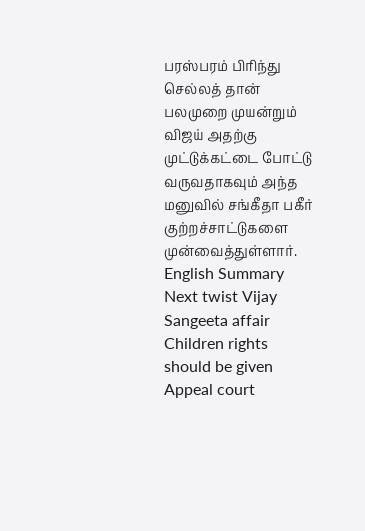பரஸ்பரம் பிரிந்து செல்லத் தான் பலமுறை முயன்றும் விஜய் அதற்கு முட்டுக்கட்டை போட்டு வருவதாகவும் அந்த மனுவில் சங்கீதா பகீர் குற்றச்சாட்டுகளை முன்வைத்துள்ளார்.
English Summary
Next twist Vijay Sangeeta affair Children rights should be given Appeal court